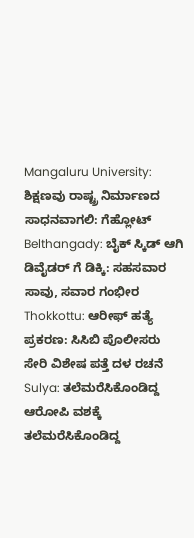Mangaluru University: ಶಿಕ್ಷಣವು ರಾಷ್ಟ್ರ ನಿರ್ಮಾಣದ ಸಾಧನವಾಗಲಿ: ಗೆಹ್ಲೋಟ್
Belthangady: ಬೈಕ್ ಸ್ಕಿಡ್ ಆಗಿ ಡಿವೈಡರ್ ಗೆ ಡಿಕ್ಕಿ: ಸಹಸವಾರ ಸಾವು, ಸವಾರ ಗಂಭೀರ
Thokkottu: ಆರೀಫ್ ಹತ್ಯೆ ಪ್ರಕರಣ: ಸಿಸಿಬಿ ಪೊಲೀಸರು ಸೇರಿ ವಿಶೇಷ ಪತ್ತೆ ದಳ ರಚನೆ
Sulya: ತಲೆಮರೆಸಿಕೊಂಡಿದ್ದ ಆರೋಪಿ ವಶಕ್ಕೆ
ತಲೆಮರೆಸಿಕೊಂಡಿದ್ದ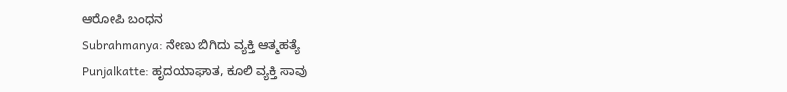ಆರೋಪಿ ಬಂಧನ
Subrahmanya: ನೇಣು ಬಿಗಿದು ವ್ಯಕ್ತಿ ಆತ್ಮಹತ್ಯೆ
Punjalkatte: ಹೃದಯಾಘಾತ, ಕೂಲಿ ವ್ಯಕ್ತಿ ಸಾವು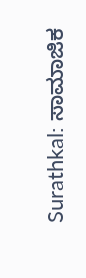Surathkal: ಸಾಮಾಜಿಕ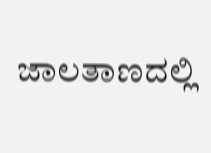ಜಾಲತಾಣದಲ್ಲಿ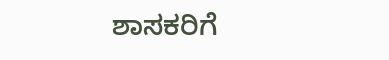ಶಾಸಕರಿಗೆ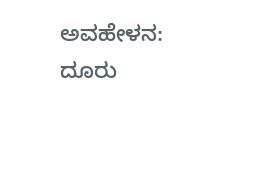ಅವಹೇಳನ: ದೂರು